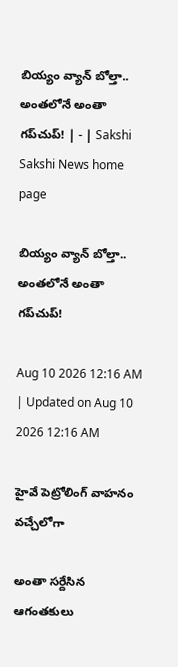బియ్యం వ్యాన్‌ బోల్తా.. అంతలోనే అంతా గప్‌చుప్‌! | - | Sakshi
Sakshi News home page

బియ్యం వ్యాన్‌ బోల్తా.. అంతలోనే అంతా గప్‌చుప్‌!

Aug 10 2026 12:16 AM | Updated on Aug 10 2026 12:16 AM

హైవే పెట్రోలింగ్‌ వాహనం వచ్చేలోగా

అంతా సర్దేసిన ఆగంతకులు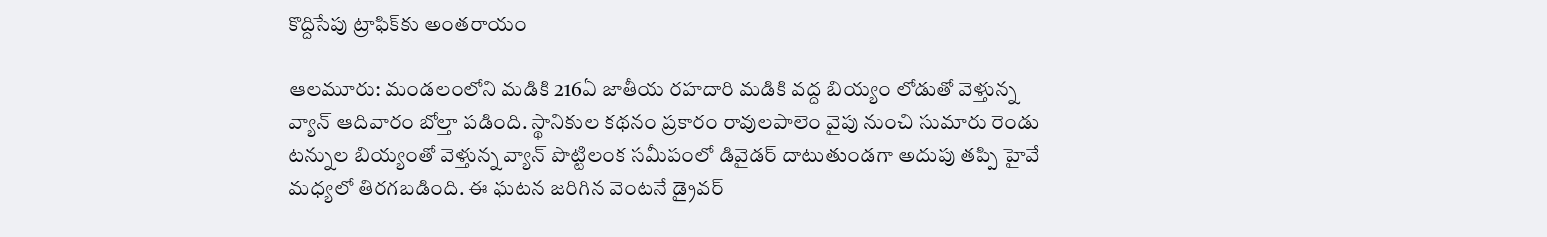కొద్దిసేపు ట్రాఫిక్‌కు అంతరాయం

ఆలమూరు: మండలంలోని మడికి 216ఏ జాతీయ రహదారి మడికి వద్ద బియ్యం లోడుతో వెళ్తున్న వ్యాన్‌ ఆదివారం బోల్తా పడింది. స్థానికుల కథనం ప్రకారం రావులపాలెం వైపు నుంచి సుమారు రెండు టన్నుల బియ్యంతో వెళ్తున్న వ్యాన్‌ పొట్టిలంక సమీపంలో డివైడర్‌ దాటుతుండగా అదుపు తప్పి హైవే మధ్యలో తిరగబడింది. ఈ ఘటన జరిగిన వెంటనే డ్రైవర్‌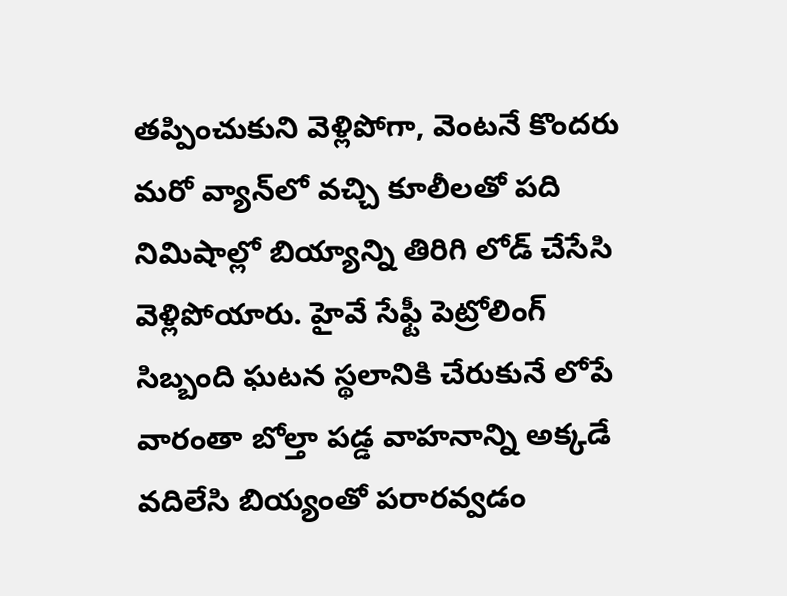తప్పించుకుని వెళ్లిపోగా, వెంటనే కొందరు మరో వ్యాన్‌లో వచ్చి కూలీలతో పది నిమిషాల్లో బియ్యాన్ని తిరిగి లోడ్‌ చేసేసి వెళ్లిపోయారు. హైవే సేఫ్టీ పెట్రోలింగ్‌ సిబ్బంది ఘటన స్థలానికి చేరుకునే లోపే వారంతా బోల్తా పడ్డ వాహనాన్ని అక్కడే వదిలేసి బియ్యంతో పరారవ్వడం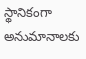స్థానికంగా అనుమానాలకు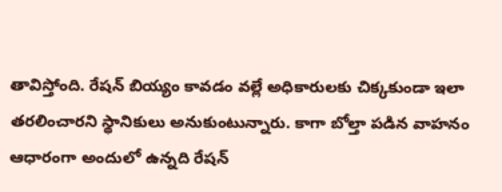తావిస్తోంది. రేషన్‌ బియ్యం కావడం వల్లే అధికారులకు చిక్కకుండా ఇలా తరలించారని స్థానికులు అనుకుంటున్నారు. కాగా బోల్తా పడిన వాహనం ఆధారంగా అందులో ఉన్నది రేషన్‌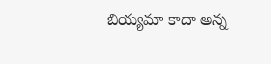బియ్యమా కాదా అన్న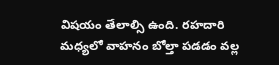విషయం తేలాల్సి ఉంది. రహదారి మధ్యలో వాహనం బోల్తా పడడం వల్ల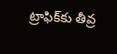ట్రాఫిక్‌కు తీవ్ర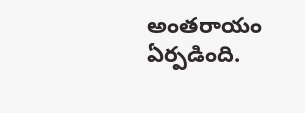అంతరాయం ఏర్పడింది.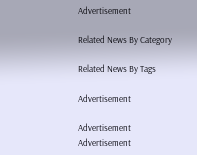Advertisement

Related News By Category

Related News By Tags

Advertisement

Advertisement
Advertisement